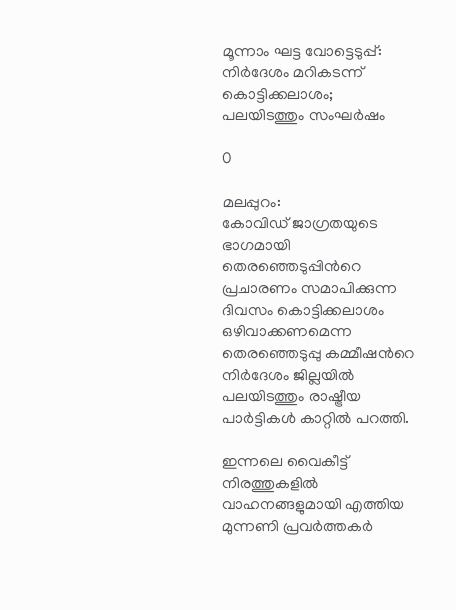മൂന്നാം ഘട്ട വോട്ടെടുപ്പ്: നിർദേശം മറികടന്ന് കൊട്ടിക്കലാശം; പലയിടത്തും സംഘർഷം

0

മലപ്പുറം:
കോവിഡ് ജാഗ്രതയുടെ ഭാഗമായി തെരഞ്ഞെടുപ്പിന്‍റെ പ്രചാരണം സമാപിക്കുന്ന ദിവസം കൊട്ടിക്കലാശം ഒഴിവാക്കണമെന്ന തെരഞ്ഞെടുപ്പു കമ്മീഷന്‍റെ നിർദേശം ജില്ലയിൽ പലയിടത്തും രാഷ്ട്രീയ പാർട്ടികൾ കാറ്റിൽ പറത്തി.

ഇന്നലെ വൈകീട്ട് നിരത്തുകളിൽ വാഹനങ്ങളുമായി എത്തിയ മുന്നണി പ്രവർത്തകർ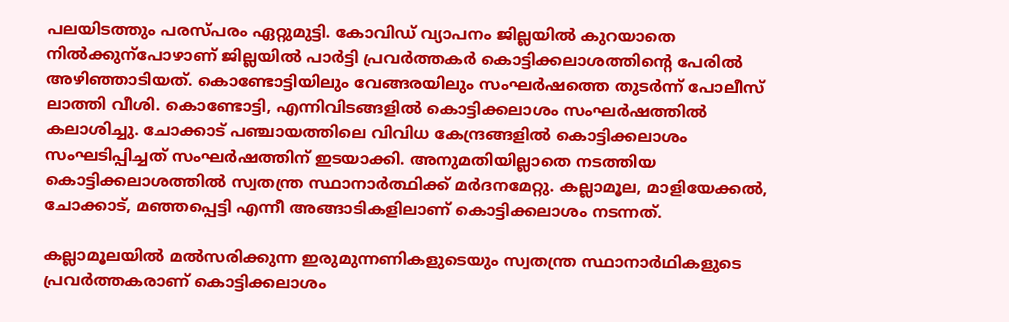പലയിടത്തും പരസ്പരം ഏറ്റുമുട്ടി. കോവിഡ് വ്യാപനം ജില്ലയിൽ കുറയാതെ നിൽക്കുന്പോഴാണ് ജില്ലയിൽ പാർട്ടി പ്രവർത്തകർ കൊട്ടിക്കലാശത്തിന്‍റെ പേരിൽ അഴിഞ്ഞാടിയത്. കൊണ്ടോട്ടിയിലും വേങ്ങരയിലും സംഘർഷത്തെ തുടർന്ന് പോലീസ് ലാത്തി വീശി. കൊണ്ടോട്ടി, എന്നിവിടങ്ങളിൽ കൊട്ടിക്കലാശം സംഘർഷത്തിൽ കലാശിച്ചു. ചോക്കാട് പഞ്ചായത്തിലെ വിവിധ കേന്ദ്രങ്ങളിൽ കൊട്ടിക്കലാശം സംഘടിപ്പിച്ചത് സംഘർഷത്തിന് ഇടയാക്കി. അനുമതിയില്ലാതെ നടത്തിയ കൊട്ടിക്കലാശത്തിൽ സ്വതന്ത്ര സ്ഥാനാർത്ഥിക്ക് മർദനമേറ്റു. കല്ലാമൂല, മാളിയേക്കൽ, ചോക്കാട്, മഞ്ഞപ്പെട്ടി എന്നീ അങ്ങാടികളിലാണ് കൊട്ടിക്കലാശം നടന്നത്.

കല്ലാമൂലയിൽ മൽസരിക്കുന്ന ഇരുമുന്നണികളുടെയും സ്വതന്ത്ര സ്ഥാനാർഥികളുടെ പ്രവർത്തകരാണ് കൊട്ടിക്കലാശം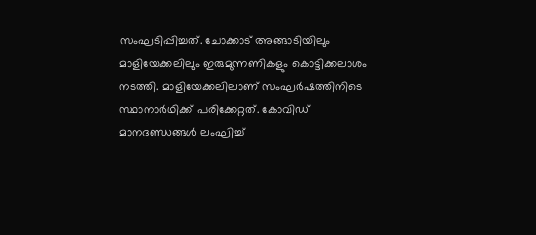സംഘടിപ്പിച്ചത്. ചോക്കാട് അങ്ങാടിയിലും മാളിയേക്കലിലും ഇരുമുന്നണികളും കൊട്ടിക്കലാശം നടത്തി. മാളിയേക്കലിലാണ് സംഘർഷത്തിനിടെ സ്ഥാനാർഥിക്ക് പരിക്കേറ്റത്. കോവിഡ് മാനദണ്ഡങ്ങൾ ലംഘിച്ച്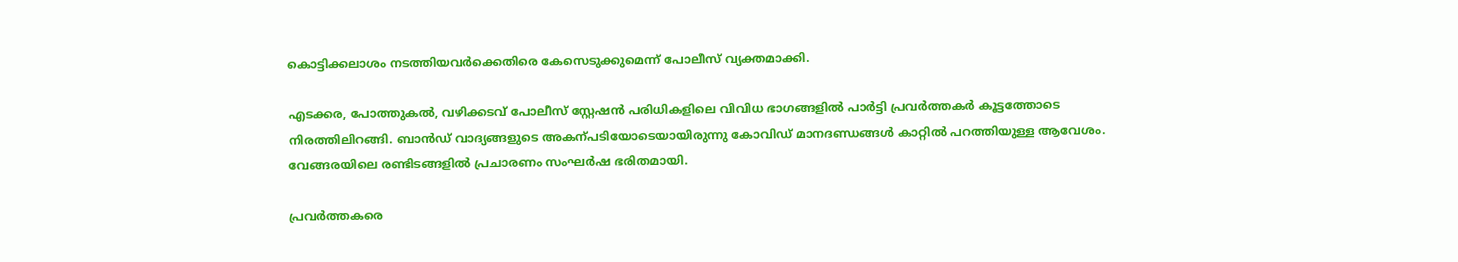കൊട്ടിക്കലാശം നടത്തിയവർക്കെതിരെ കേസെടുക്കുമെന്ന് പോലീസ് വ്യക്തമാക്കി.

എടക്കര, പോത്തുകൽ, വഴിക്കടവ് പോലീസ് സ്റ്റേഷൻ പരിധികളിലെ വിവിധ ഭാഗങ്ങളിൽ പാർട്ടി പ്രവർത്തകർ കൂട്ടത്തോടെ നിരത്തിലിറങ്ങി. ബാൻഡ് വാദ്യങ്ങളുടെ അകന്പടിയോടെയായിരുന്നു കോവിഡ് മാനദണ്ഡങ്ങൾ കാറ്റിൽ പറത്തിയുള്ള ആവേശം. വേങ്ങരയിലെ രണ്ടിടങ്ങളിൽ പ്രചാരണം സംഘർഷ ഭരിതമായി.

പ്രവർത്തകരെ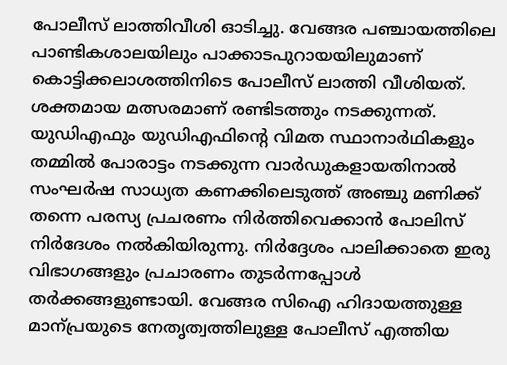പോലീസ് ലാത്തിവീശി ഓടിച്ചു. വേങ്ങര പഞ്ചായത്തിലെ പാണ്ടികശാലയിലും പാക്കാടപുറായയിലുമാണ് കൊട്ടിക്കലാശത്തിനിടെ പോലീസ് ലാത്തി വീശിയത്. ശക്തമായ മത്സരമാണ് രണ്ടിടത്തും നടക്കുന്നത്. യുഡിഎഫും യുഡിഎഫിന്‍റെ വിമത സ്ഥാനാർഥികളും തമ്മിൽ പോരാട്ടം നടക്കുന്ന വാർഡുകളായതിനാൽ സംഘർഷ സാധ്യത കണക്കിലെടുത്ത് അഞ്ചു മണിക്ക് തന്നെ പരസ്യ പ്രചരണം നിർത്തിവെക്കാൻ പോലിസ് നിർദേശം നൽകിയിരുന്നു. നിർദ്ദേശം പാലിക്കാതെ ഇരു വിഭാഗങ്ങളും പ്രചാരണം തുടർന്നപ്പോൾ തർക്കങ്ങളുണ്ടായി. വേങ്ങര സിഐ ഹിദായത്തുള്ള മാന്പ്രയുടെ നേതൃത്വത്തിലുള്ള പോലീസ് എത്തിയ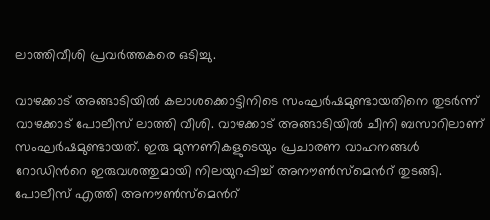ലാത്തിവീശി പ്രവർത്തകരെ ഒടിച്ചു.

വാഴക്കാട് അങ്ങാടിയിൽ കലാശക്കൊട്ടിനിടെ സംഘർഷമുണ്ടായതിനെ തുടർന്ന് വാഴക്കാട് പോലീസ് ലാത്തി വീശി. വാഴക്കാട് അങ്ങാടിയിൽ ചീനി ബസാറിലാണ് സംഘർഷമുണ്ടായത്. ഇരു മുന്നണികളുടെയും പ്രചാരണ വാഹനങ്ങൾ റോഡിന്‍റെ ഇരുവശത്തുമായി നിലയുറപ്പിച്ച് അനൗണ്‍സ്മെന്‍റ് തുടങ്ങി. പോലീസ് എത്തി അനൗണ്‍സ്മെന്‍റ്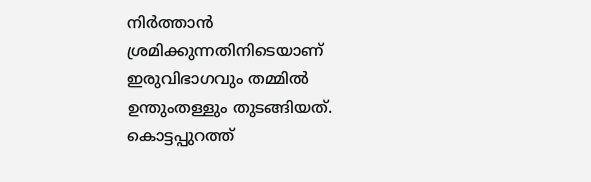നിർത്താൻ ശ്രമിക്കുന്നതിനിടെയാണ് ഇരുവിഭാഗവും തമ്മിൽ ഉന്തുംതള്ളും തുടങ്ങിയത്. കൊട്ടപ്പുറത്ത്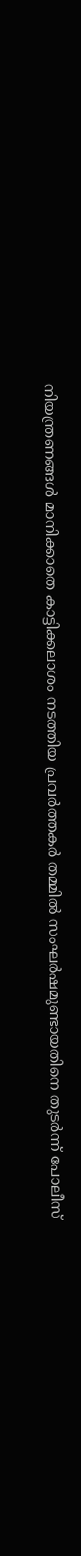നിയന്ത്രണങ്ങൾ മാനിക്കാതെ കാട്ടിക്കലാശം നടത്തിയ പ്രവർത്തകർ തമ്മിൽ സംഘർഷമുണ്ടായതിനെ തുടർന്ന് പോലീസ്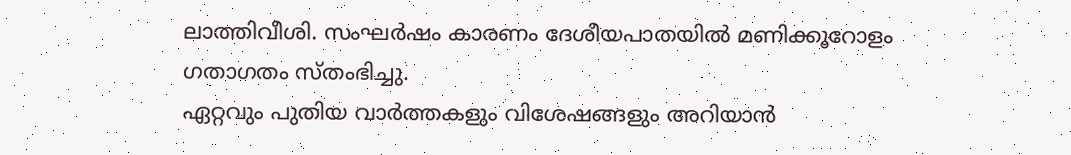ലാത്തിവീശി. സംഘർഷം കാരണം ദേശീയപാതയിൽ മണിക്കൂറോളം ഗതാഗതം സ്തംഭിച്ചു.
ഏറ്റവും പുതിയ വാർത്തകളും വിശേഷങ്ങളും അറിയാൻ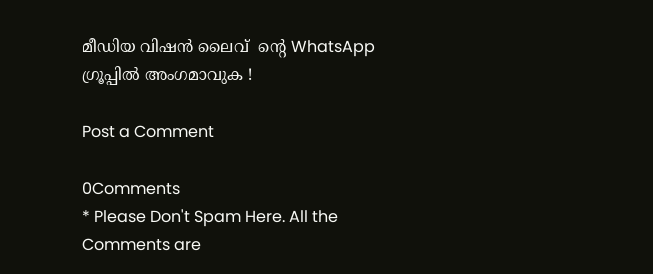മീഡിയ വിഷൻ ലൈവ്  ന്റെ WhatsApp  ഗ്രൂപ്പിൽ അംഗമാവുക !

Post a Comment

0Comments
* Please Don't Spam Here. All the Comments are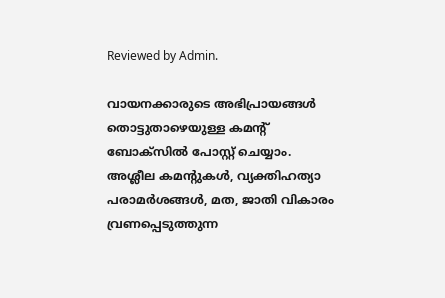Reviewed by Admin.

വായനക്കാരുടെ അഭിപ്രായങ്ങള്‍ തൊട്ടുതാഴെയുള്ള കമന്റ് ബോക്‌സില്‍ പോസ്റ്റ് ചെയ്യാം. അശ്ലീല കമന്റുകള്‍, വ്യക്തിഹത്യാ പരാമര്‍ശങ്ങള്‍, മത, ജാതി വികാരം വ്രണപ്പെടുത്തുന്ന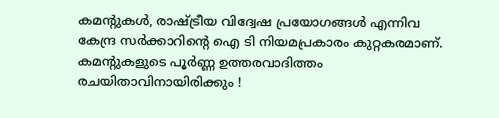കമന്റുകള്‍, രാഷ്ട്രീയ വിദ്വേഷ പ്രയോഗങ്ങള്‍ എന്നിവ കേന്ദ്ര സര്‍ക്കാറിന്റെ ഐ ടി നിയമപ്രകാരം കുറ്റകരമാണ്. കമന്റുകളുടെ പൂര്‍ണ്ണ ഉത്തരവാദിത്തം രചയിതാവിനായിരിക്കും !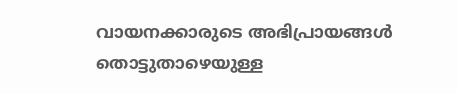വായനക്കാരുടെ അഭിപ്രായങ്ങള്‍ തൊട്ടുതാഴെയുള്ള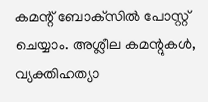കമന്റ് ബോക്‌സില്‍ പോസ്റ്റ് ചെയ്യാം. അശ്ലീല കമന്റുകള്‍, വ്യക്തിഹത്യാ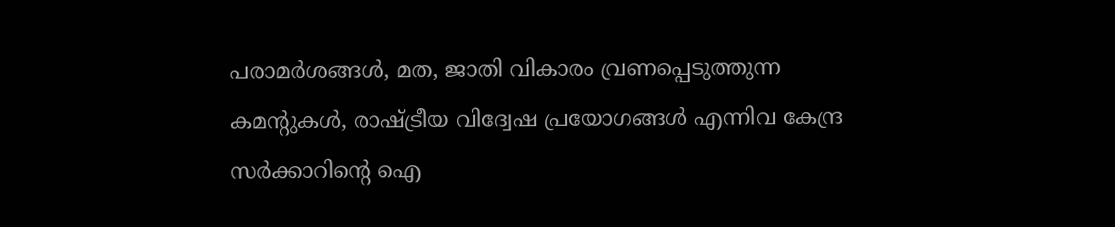പരാമര്‍ശങ്ങള്‍, മത, ജാതി വികാരം വ്രണപ്പെടുത്തുന്ന കമന്റുകള്‍, രാഷ്ട്രീയ വിദ്വേഷ പ്രയോഗങ്ങള്‍ എന്നിവ കേന്ദ്ര സര്‍ക്കാറിന്റെ ഐ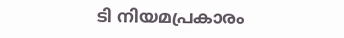ടി നിയമപ്രകാരം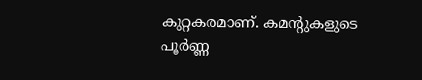കുറ്റകരമാണ്. കമന്റുകളുടെ പൂര്‍ണ്ണ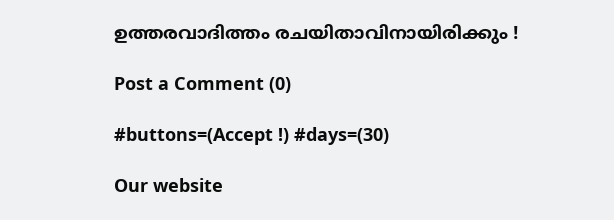ഉത്തരവാദിത്തം രചയിതാവിനായിരിക്കും !

Post a Comment (0)

#buttons=(Accept !) #days=(30)

Our website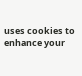uses cookies to enhance your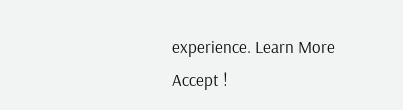experience. Learn More
Accept !